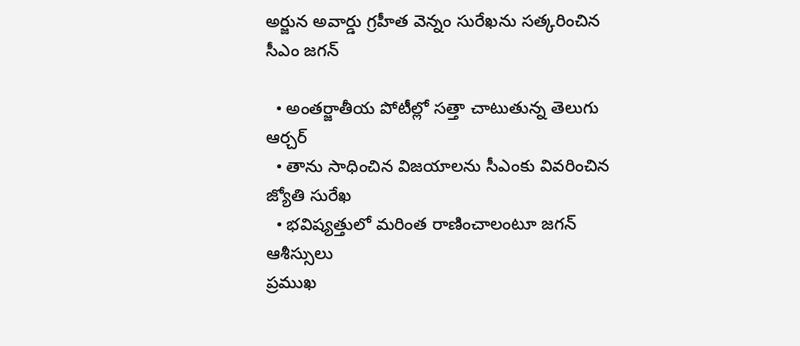అర్జున అవార్డు గ్రహీత వెన్నం సురేఖను సత్కరించిన సీఎం జగన్

  • అంతర్జాతీయ పోటీల్లో సత్తా చాటుతున్న తెలుగు ఆర్చర్
  • తాను సాధించిన విజయాలను సీఎంకు వివరించిన జ్యోతి సురేఖ
  • భవిష్యత్తులో మరింత రాణించాలంటూ జగన్ ఆశీస్సులు
ప్రముఖ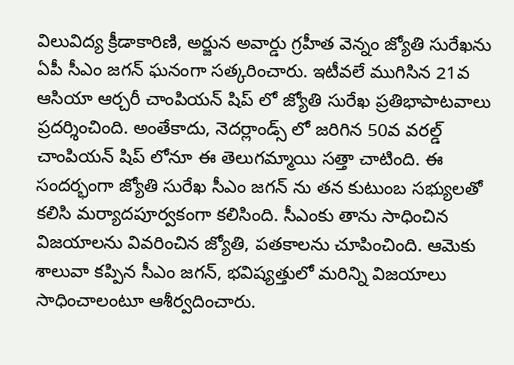విలువిద్య క్రీడాకారిణి, అర్జున అవార్డు గ్రహీత వెన్నం జ్యోతి సురేఖను ఏపీ సీఎం జగన్ ఘనంగా సత్కరించారు. ఇటీవలే ముగిసిన 21వ ఆసియా ఆర్చరీ చాంపియన్ షిప్ లో జ్యోతి సురేఖ ప్రతిభాపాటవాలు ప్రదర్శించింది. అంతేకాదు, నెదర్లాండ్స్ లో జరిగిన 50వ వరల్డ్ చాంపియన్ షిప్ లోనూ ఈ తెలుగమ్మాయి సత్తా చాటింది. ఈ సందర్భంగా జ్యోతి సురేఖ సీఎం జగన్ ను తన కుటుంబ సభ్యులతో కలిసి మర్యాదపూర్వకంగా కలిసింది. సీఎంకు తాను సాధించిన విజయాలను వివరించిన జ్యోతి, పతకాలను చూపించింది. ఆమెకు శాలువా కప్పిన సీఎం జగన్, భవిష్యత్తులో మరిన్ని విజయాలు సాధించాలంటూ ఆశీర్వదించారు.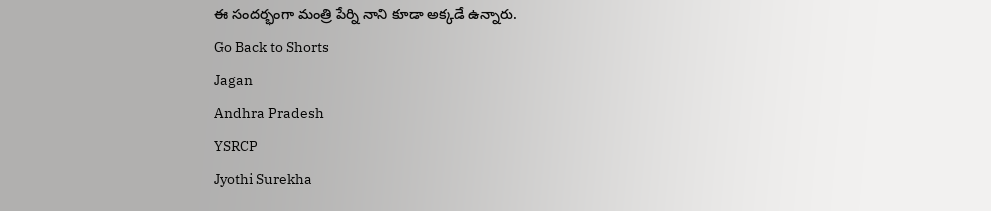ఈ సందర్భంగా మంత్రి పేర్ని నాని కూడా అక్కడే ఉన్నారు.
Go Back to Shorts
Jagan
Andhra Pradesh
YSRCP
Jyothi Surekha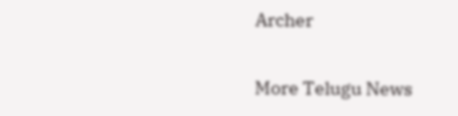Archer

More Telugu News